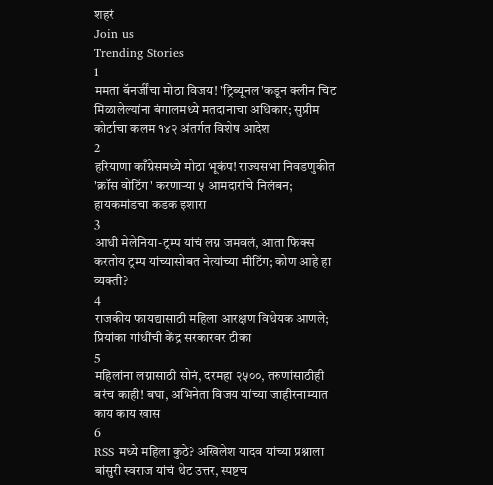शहरं
Join us
Trending Stories
1
ममता बॅनर्जींचा मोठा विजय! 'ट्रिब्यूनल'कडून क्लीन चिट मिळालेल्यांना बंगालमध्ये मतदानाचा अधिकार; सुप्रीम कोर्टाचा कलम १४२ अंतर्गत विशेष आदेश
2
हरियाणा काँग्रेसमध्ये मोठा भूकंप! राज्यसभा निवडणुकीत 'क्रॉस वोटिंग' करणाऱ्या ५ आमदारांचे निलंबन; हायकमांडचा कडक इशारा
3
आधी मेलेनिया-ट्रम्प यांचं लग्न जमवलं, आता फिक्स करतोय ट्रम्प यांच्यासोबत नेत्यांच्या मीटिंग; कोण आहे हा व्यक्ती?
4
राजकीय फायद्यासाठी महिला आरक्षण विधेयक आणले; प्रियांका गांधींची केंद्र सरकारवर टीका
5
महिलांना लग्नासाठी सोनं, दरमहा २५००, तरुणांसाठीही बरंच काही! बघा, अभिनेता विजय यांच्या जाहीरनाम्यात काय काय खास
6
RSS मध्ये महिला कुठे? अखिलेश यादव यांच्या प्रश्नाला बांसुरी स्वराज यांचं थेट उत्तर, स्पष्टच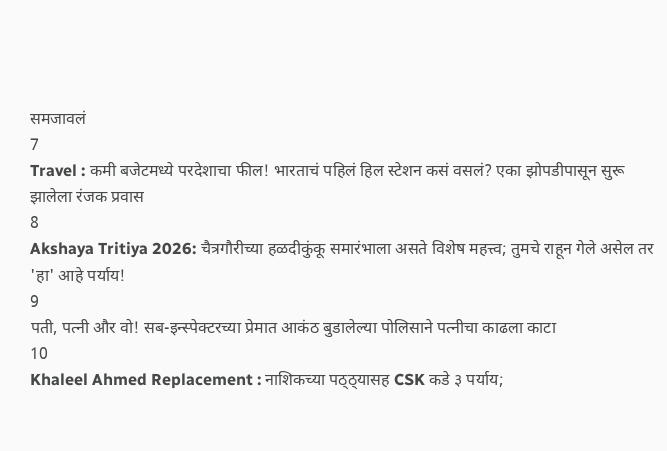समजावलं
7
Travel : कमी बजेटमध्ये परदेशाचा फील! भारताचं पहिलं हिल स्टेशन कसं वसलं? एका झोपडीपासून सुरू झालेला रंजक प्रवास
8
Akshaya Tritiya 2026: चैत्रगौरीच्या हळदीकुंकू समारंभाला असते विशेष महत्त्व; तुमचे राहून गेले असेल तर 'हा' आहे पर्याय!
9
पती, पत्नी और वो! सब-इन्स्पेक्टरच्या प्रेमात आकंठ बुडालेल्या पोलिसाने पत्नीचा काढला काटा
10
Khaleel Ahmed Replacement : नाशिकच्या पठ्ठ्यासह CSK कडे ३ पर्याय;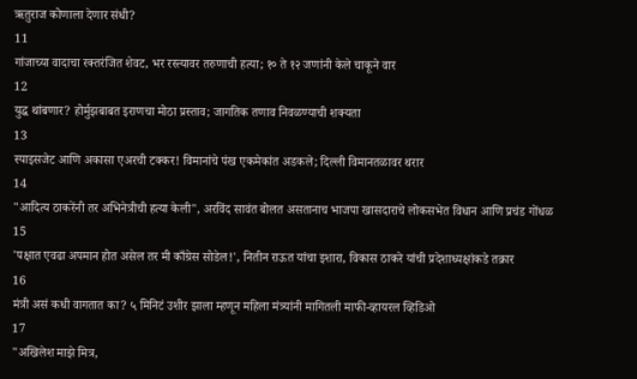ऋतुराज कोणाला देणार संधी?
11
गांजाच्या वादाचा रक्तरंजित शेवट, भर रस्त्यावर तरुणाची हत्या; १० ते १२ जणांनी केले चाकूने वार
12
युद्ध थांबणार? होर्मुझबाबत इराणचा मोठा प्रस्ताव; जागतिक तणाव निवळण्याची शक्यता
13
स्पाइसजेट आणि अकासा एअरची टक्कर! विमानांचे पंख एकमेकांत अडकले; दिल्ली विमानतळावर थरार
14
"आदित्य ठाकरेंनी तर अभिनेत्रीची हत्या केली", अरविंद सावंत बोलत असतानाच भाजपा खासदाराचे लोकसभेत विधान आणि प्रचंड गोंधळ
15
'पक्षात एवढा अपमान होत असेल तर मी काँग्रेस सोडेल!', नितीन राऊत यांचा इशारा, विकास ठाकरे यांची प्रदेशाध्यक्षांकडे तक्रार
16
मंत्री असं कधी वागतात का? ५ मिनिटं उशीर झाला म्हणून महिला मंत्र्यांनी मागितली माफी-व्हायरल व्हिडिओ
17
"अखिलेश माझे मित्र,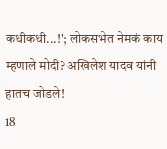कधीकधी...!'; लोकसभेत नेमकं काय म्हणाले मोदी? अखिलेश यादव यांनी हातच जोडले!
18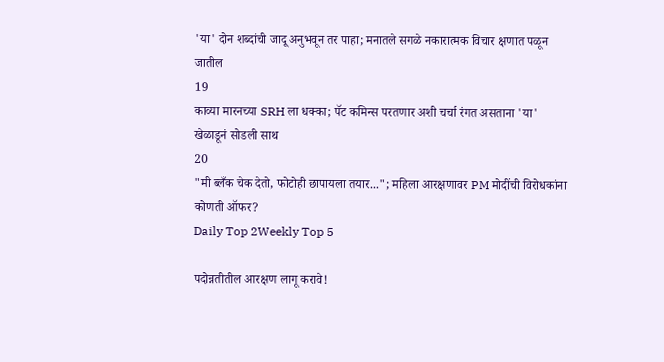'या' दोन शब्दांची जादू अनुभवून तर पाहा; मनातले सगळे नकारात्मक विचार क्षणात पळून जातील
19
काव्या मारनच्या SRH ला धक्का; पॅट कमिन्स परतणार अशी चर्चा रंगत असताना 'या' खेळाडूनं सोडली साथ
20
"मी ब्लँक चेक देतो, फोटोही छापायला तयार..."; महिला आरक्षणावर PM मोदींची विरोधकांना कोणती ऑफर?
Daily Top 2Weekly Top 5

पदोन्नतीतील आरक्षण लागू करावे!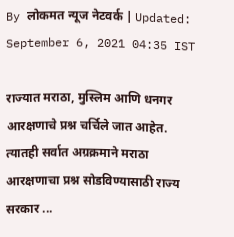By लोकमत न्यूज नेटवर्क | Updated: September 6, 2021 04:35 IST

राज्यात मराठा, मुस्लिम आणि धनगर आरक्षणाचे प्रश्न चर्चिले जात आहेत. त्यातही सर्वात अग्रक्रमाने मराठा आरक्षणाचा प्रश्न सोडविण्यासाठी राज्य सरकार ...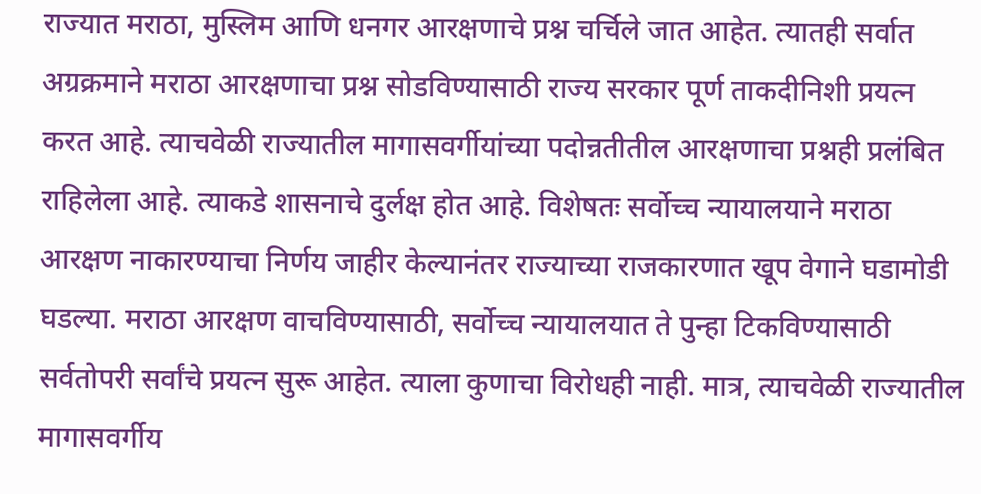राज्यात मराठा, मुस्लिम आणि धनगर आरक्षणाचे प्रश्न चर्चिले जात आहेत. त्यातही सर्वात अग्रक्रमाने मराठा आरक्षणाचा प्रश्न सोडविण्यासाठी राज्य सरकार पूर्ण ताकदीनिशी प्रयत्न करत आहे. त्याचवेळी राज्यातील मागासवर्गीयांच्या पदोन्नतीतील आरक्षणाचा प्रश्नही प्रलंबित राहिलेला आहे. त्याकडे शासनाचे दुर्लक्ष होत आहे. विशेषतः सर्वोच्च न्यायालयाने मराठा आरक्षण नाकारण्याचा निर्णय जाहीर केल्यानंतर राज्याच्या राजकारणात खूप वेगाने घडामोडी घडल्या. मराठा आरक्षण वाचविण्यासाठी, सर्वोच्च न्यायालयात ते पुन्हा टिकविण्यासाठी सर्वतोपरी सर्वांचे प्रयत्न सुरू आहेत. त्याला कुणाचा विरोधही नाही. मात्र, त्याचवेळी राज्यातील मागासवर्गीय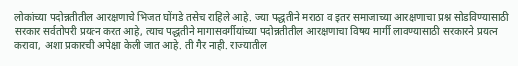लोकांच्या पदोन्नतीतील आरक्षणाचे भिजत घोंगडे तसेच राहिले आहे. ज्या पद्धतीने मराठा व इतर समाजाच्या आरक्षणाचा प्रश्न सोडविण्यासाठी सरकार सर्वतोपरी प्रयत्न करत आहे, त्याच पद्धतीने मागासवर्गीयांच्या पदोन्नतीतील आरक्षणाचा विषय मार्गी लावण्यासाठी सरकारने प्रयत्न करावा, अशा प्रकारची अपेक्षा केली जात आहे. ती गैर नाही. राज्यातील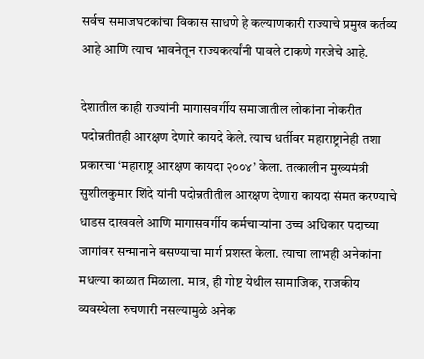सर्वच समाजघटकांचा विकास साधणे हे कल्याणकारी राज्याचे प्रमुख कर्तव्य आहे आणि त्याच भावनेतून राज्यकर्त्यांनी पावले टाकणे गरजेचे आहे.

देशातील काही राज्यांनी मागासवर्गीय समाजातील लोकांना नोकरीत पदोन्नतीतही आरक्षण देणारे कायदे केले. त्याच धर्तीवर महाराष्ट्रानेही तशा प्रकारचा ‘महाराष्ट्र आरक्षण कायदा २००४’ केला. तत्कालीन मुख्यमंत्री सुशीलकुमार शिंदे यांनी पदोन्नतीतील आरक्षण देणारा कायदा संमत करण्याचे धाडस दाखवले आणि मागासवर्गीय कर्मचाऱ्यांना उच्च अधिकार पदाच्या जागांवर सन्मानाने बसण्याचा मार्ग प्रशस्त केला. त्याचा लाभही अनेकांना मधल्या काळात मिळाला. मात्र, ही गोष्ट येथील सामाजिक, राजकीय व्यवस्थेला रुचणारी नसल्यामुळे अनेक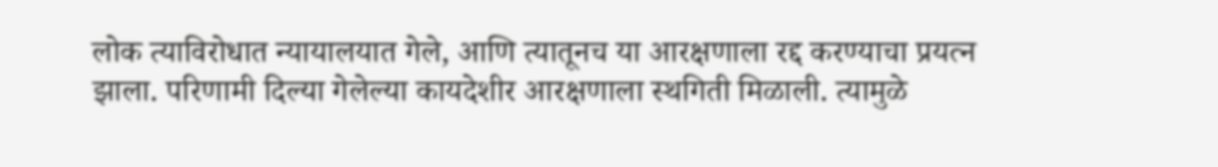लोक त्याविरोधात न्यायालयात गेले, आणि त्यातूनच या आरक्षणाला रद्द करण्याचा प्रयत्न झाला. परिणामी दिल्या गेलेल्या कायदेशीर आरक्षणाला स्थगिती मिळाली. त्यामुळे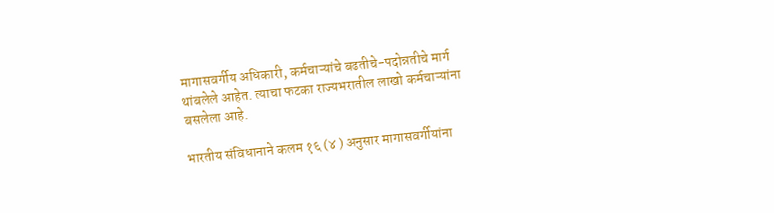मागासवर्गीय अधिकारी, कर्मचाऱ्यांचे बढतीचे-पदोन्नतीचे मार्ग थांबलेले आहेत. त्याचा फटका राज्यभरातील लाखो कर्मचाऱ्यांना बसलेला आहे.

भारतीय संविधानाने कलम १६ (४ ) अनुसार मागासवर्गीयांना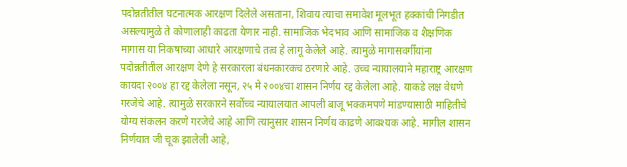पदोन्नतीतील घटनात्मक आरक्षण दिलेले असताना, शिवाय त्याचा समावेश मूलभूत हक्कांची निगडीत असल्यामुळे ते कोणालाही काढता येणार नाही. सामाजिक भेदभाव आणि सामाजिक व शैक्षणिक मागास या निकषाच्या आधारे आरक्षणाचे तत्व हे लागू केलेले आहे. त्यामुळे मागासवर्गीयांना पदोन्नतीतील आरक्षण देणे हे सरकारला बंधनकारकच ठरणारे आहे. उच्च न्यायालयाने महाराष्ट्र आरक्षण कायदा २००४ हा रद्द केलेला नसून, २५ मे २००४चा शासन निर्णय रद्द केलेला आहे. याकडे लक्ष वेधणे गरजेचे आहे. त्यामुळे सरकारने सर्वोच्च न्यायालयात आपली बाजू भक्कमपणे मांडण्यासाठी माहितीचे योग्य संकलन करणे गरजेचे आहे आणि त्यानुसार शासन निर्णय काढणे आवश्यक आहे. मागील शासन निर्णयात जी चूक झालेली आहे,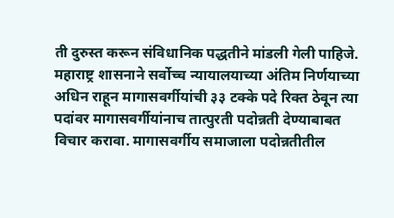ती दुरुस्त करून संविधानिक पद्धतीने मांडली गेली पाहिजे. महाराष्ट्र शासनाने सर्वोच्च न्यायालयाच्या अंतिम निर्णयाच्या अधिन राहून मागासवर्गीयांची ३३ टक्के पदे रिक्त ठेवून त्या पदांवर मागासवर्गीयांनाच तात्पुरती पदोन्नती देण्याबाबत विचार करावा. मागासवर्गीय समाजाला पदोन्नतीतील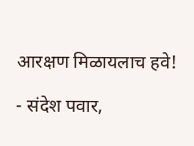आरक्षण मिळायलाच हवे!

- संदेश पवार,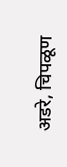अडरे, चिपळूण